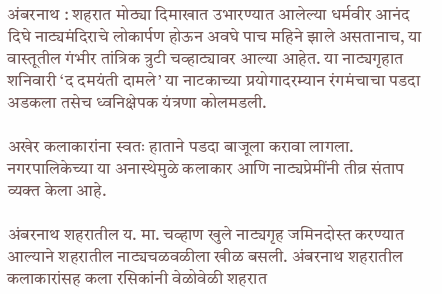अंबरनाथ : शहरात मोठ्या दिमाखात उभारण्यात आलेल्या धर्मवीर आनंद दिघे नाट्यमंदिराचे लोकार्पण होऊन अवघे पाच महिने झाले असतानाच, या वास्तूतील गंभीर तांत्रिक त्रुटी चव्हाट्यावर आल्या आहेत. या नाट्यगृहात शनिवारी ‘द दमयंती दामले’ या नाटकाच्या प्रयोगादरम्यान रंगमंचाचा पडदा अडकला तसेच ध्वनिक्षेपक यंत्रणा कोलमडली.

अखेर कलाकारांना स्वतः हाताने पडदा बाजूला करावा लागला. नगरपालिकेच्या या अनास्थेमुळे कलाकार आणि नाट्यप्रेमींनी तीव्र संताप व्यक्त केला आहे.

अंबरनाथ शहरातील य. मा. चव्हाण खुले नाट्यगृह जमिनदोस्त करण्यात आल्याने शहरातील नाट्यचळवळीला खीळ बसली. अंबरनाथ शहरातील कलाकारांसह कला रसिकांनी वेळोवेळी शहरात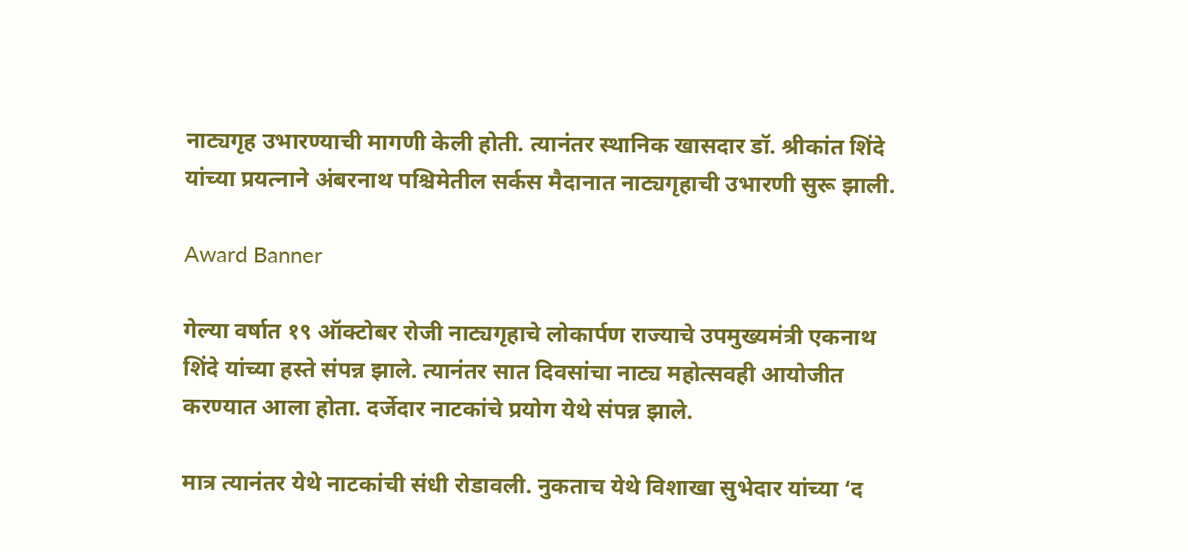नाट्यगृह उभारण्याची मागणी केली होती. त्यानंतर स्थानिक खासदार डॉ. श्रीकांत शिंदे यांच्या प्रयत्नाने अंबरनाथ पश्चिमेतील सर्कस मैदानात नाट्यगृहाची उभारणी सुरू झाली.

Award Banner

गेल्या वर्षात १९ ऑक्टोबर रोजी नाट्यगृहाचे लोकार्पण राज्याचे उपमुख्यमंत्री एकनाथ शिंदे यांच्या हस्ते संपन्न झाले. त्यानंतर सात दिवसांचा नाट्य महोत्सवही आयोजीत करण्यात आला होता. दर्जेदार नाटकांचे प्रयोग येथे संपन्न झाले.

मात्र त्यानंतर येथे नाटकांची संधी रोडावली. नुकताच येथे विशाखा सुभेदार यांच्या ‘द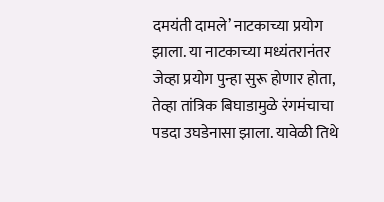दमयंती दामले’ नाटकाच्या प्रयोग झाला. या नाटकाच्या मध्यंतरानंतर जेव्हा प्रयोग पुन्हा सुरू होणार होता, तेव्हा तांत्रिक बिघाडामुळे रंगमंचाचा पडदा उघडेनासा झाला. यावेळी तिथे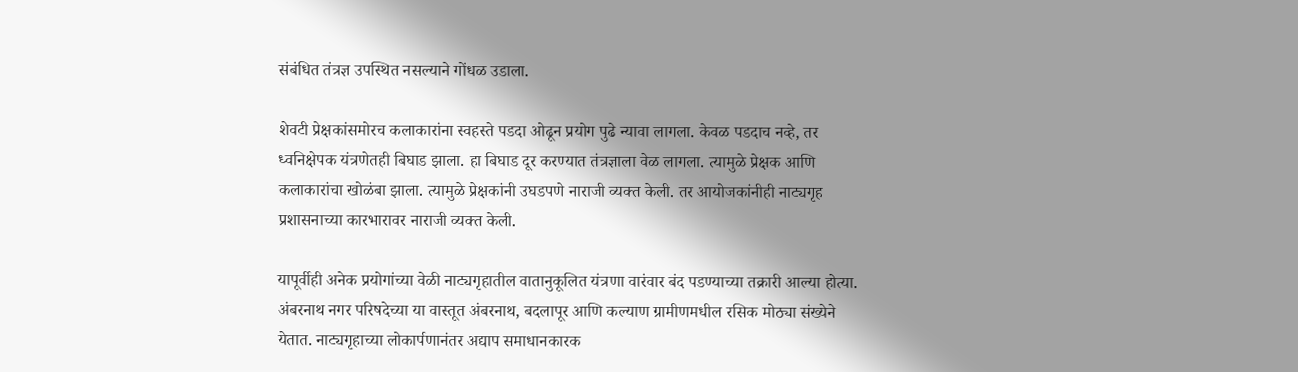संबंधित तंत्रज्ञ उपस्थित नसल्याने गोंधळ उडाला.

शेवटी प्रेक्षकांसमोरच कलाकारांना स्वहस्ते पडदा ओढून प्रयोग पुढे न्यावा लागला. केवळ पडदाच नव्हे, तर ध्वनिक्षेपक यंत्रणेतही बिघाड झाला. हा बिघाड दूर करण्यात तंत्रज्ञाला वेळ लागला. त्यामुळे प्रेक्षक आणि कलाकारांचा खोळंबा झाला. त्यामुळे प्रेक्षकांनी उघडपणे नाराजी व्यक्त केली. तर आयोजकांनीही नाट्यगृह प्रशासनाच्या कारभारावर नाराजी व्यक्त केली.

यापूर्वीही अनेक प्रयोगांच्या वेळी नाट्यगृहातील वातानुकूलित यंत्रणा वारंवार बंद पडण्याच्या तक्रारी आल्या होत्या. अंबरनाथ नगर परिषदेच्या या वास्तूत अंबरनाथ, बदलापूर आणि कल्याण ग्रामीणमधील रसिक मोठ्या संख्येने येतात. नाट्यगृहाच्या लोकार्पणानंतर अद्याप समाधानकारक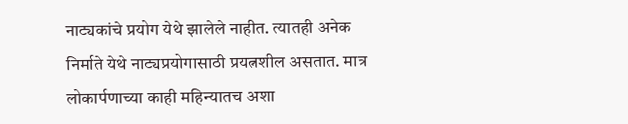नाट्यकांचे प्रयोग येथे झालेले नाहीत. त्यातही अनेक निर्माते येथे नाट्यप्रयोगासाठी प्रयत्नशील असतात. मात्र लोकार्पणाच्या काही महिन्यातच अशा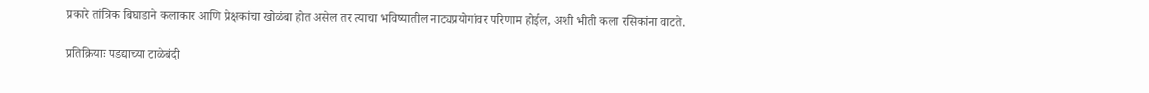प्रकारे तांत्रिक बिघाडाने कलाकार आणि प्रेक्षकांचा खोळंबा होत असेल तर त्याचा भविष्यातील नाट्यप्रयोगांवर परिणाम होईल, अशी भीती कला रसिकांना वाटते.

प्रतिक्रियाः पडद्याच्या टाळेबंदी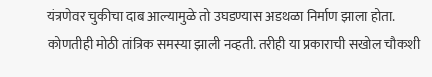यंत्रणेवर चुकीचा दाब आल्यामुळे तो उघडण्यास अडथळा निर्माण झाला होता. कोणतीही मोठी तांत्रिक समस्या झाली नव्हती. तरीही या प्रकाराची सखोल चौकशी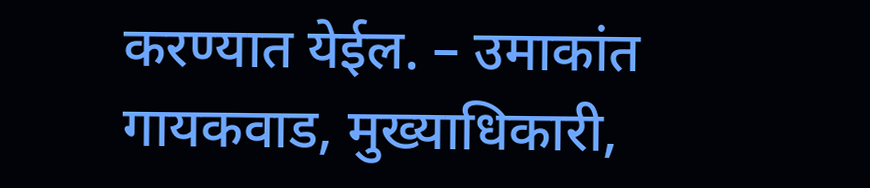करण्यात येईल. – उमाकांत गायकवाड, मुख्याधिकारी,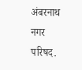अंबरनाथ नगर परिषद.